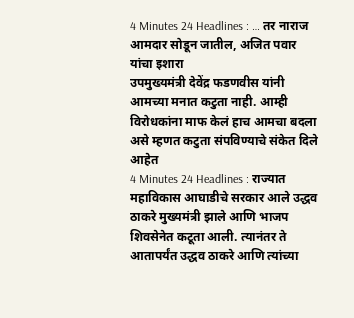4 Minutes 24 Headlines : … तर नाराज आमदार सोडून जातील, अजित पवार यांचा इशारा
उपमुख्यमंत्री देवेंद्र फडणवीस यांनी आमच्या मनात कटुता नाही. आम्ही विरोधकांना माफ केलं हाच आमचा बदला असे म्हणत कटुता संपविण्याचे संकेत दिले आहेत
4 Minutes 24 Headlines : राज्यात महाविकास आघाडीचे सरकार आले उद्धव ठाकरे मुख्यमंत्री झाले आणि भाजप शिवसेनेत कटूता आली. त्यानंतर ते आतापर्यंत उद्धव ठाकरे आणि त्यांच्या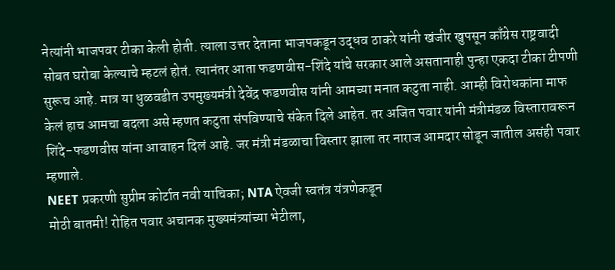नेत्यांनी भाजपवर टीका केली होती. त्याला उत्तर देताना भाजपकडून उद्धव ठाकरे यांनी खंजीर खुपसून काँग्रेस राष्ट्रवादी सोबत घरोबा केल्याचे म्हटलं होतं. त्यानंतर आता फडणवीस-शिंदे यांचे सरकार आले असतानाही पुन्हा एकदा टीका टीपणी सुरूच आहे. मात्र या धुळवडीत उपमुख्यमंत्री देवेंद्र फडणवीस यांनी आमच्या मनात कटुता नाही. आम्ही विरोधकांना माफ केलं हाच आमचा बदला असे म्हणत कटुता संपविण्याचे संकेत दिले आहेत. तर अजित पवार यांनी मंत्रीमंडळ विस्तारावरून शिंदे-फडणवीस यांना आवाहन दिलं आहे. जर मंत्री मंडळाचा विस्तार झाला तर नाराज आमदार सोडून जातील असंही पवार म्हणाले.
NEET प्रकरणी सुप्रीम कोर्टात नवी याचिका; NTA ऐवजी स्वतंत्र यंत्रणेकडून
मोठी बातमी! रोहित पवार अचानक मुख्यमंत्र्यांच्या भेटीला,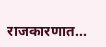राजकारणात...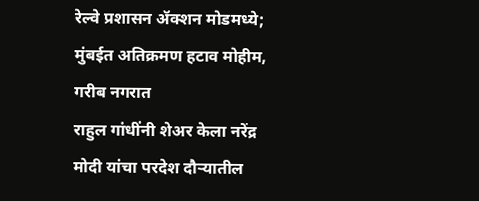रेल्वे प्रशासन ॲक्शन मोडमध्ये; मुंबईत अतिक्रमण हटाव मोहीम, गरीब नगरात
राहुल गांधींनी शेअर केला नरेंद्र मोदी यांचा परदेश दौऱ्यातील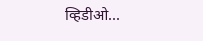व्हिडीओ...